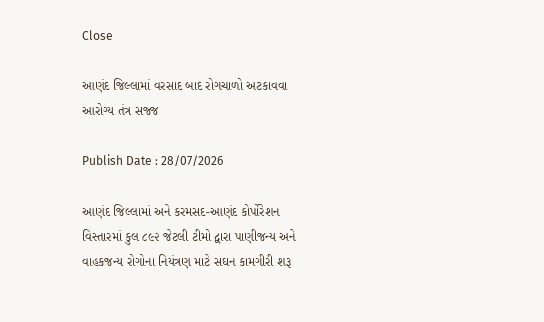Close

આણંદ જિલ્લામાં વરસાદ બાદ રોગચાળો અટકાવવા આરોગ્ય તંત્ર સજ્જ

Publish Date : 28/07/2026

આણંદ જિલ્લામાં અને કરમસદ-આણંદ કોર્પોરેશન વિસ્તારમાં કુલ ૮૯૨ જેટલી ટીમો દ્વારા પાણીજન્ય અને વાહકજન્ય રોગોના નિયંત્રણ માટે સઘન કામગીરી શરૂ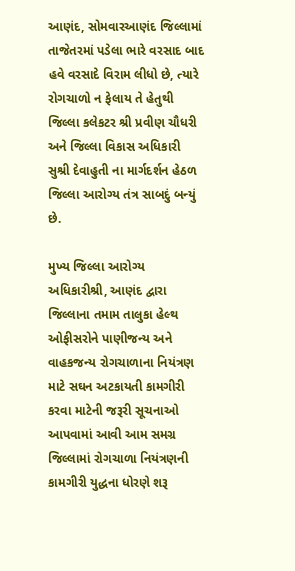આણંદ, સોમવારઆણંદ જિલ્લામાં તાજેતરમાં પડેલા ભારે વરસાદ બાદ હવે વરસાદે વિરામ લીધો છે, ત્યારે રોગચાળો ન ફેલાય તે હેતુથી જિલ્લા કલેકટર શ્રી પ્રવીણ ચૌધરી અને જિલ્લા વિકાસ અધિકારી સુશ્રી દેવાહુતી ના માર્ગદર્શન હેઠળ જિલ્લા આરોગ્ય તંત્ર સાબદું બન્યું છે.

મુખ્ય જિલ્લા આરોગ્ય અધિકારીશ્રી, આણંદ દ્વારા જિલ્લાના તમામ તાલુકા હેલ્થ ઓફીસરોને પાણીજન્ય અને વાહકજન્ય રોગચાળાના નિયંત્રણ માટે સઘન અટકાયતી કામગીરી કરવા માટેની જરૂરી સૂચનાઓ આપવામાં આવી આમ સમગ્ર જિલ્લામાં રોગચાળા નિયંત્રણની કામગીરી યુદ્ધના ધોરણે શરૂ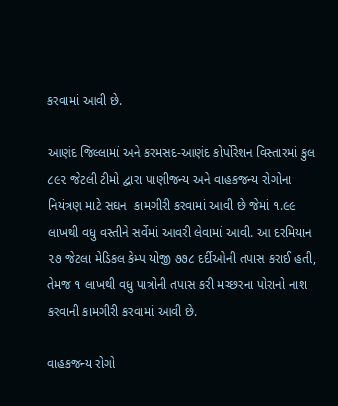કરવામાં આવી છે.

આણંદ જિલ્લામાં અને કરમસદ-આણંદ કોર્પોરેશન વિસ્તારમાં કુલ ૮૯૨ જેટલી ટીમો દ્વારા પાણીજન્ય અને વાહકજન્ય રોગોના નિયંત્રણ માટે સઘન  કામગીરી કરવામાં આવી છે જેમાં ૧.૯૯ લાખથી વધુ વસ્તીને સર્વેમાં આવરી લેવામાં આવી. આ દરમિયાન ૨૭ જેટલા મેડિકલ કેમ્પ યોજી ૭૭૮ દર્દીઓની તપાસ કરાઈ હતી, તેમજ ૧ લાખથી વધુ પાત્રોની તપાસ કરી મચ્છરના પોરાનો નાશ કરવાની કામગીરી કરવામાં આવી છે.

વાહકજન્ય રોગો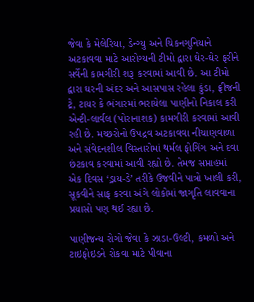જેવા કે મેલેરિયા, ડેન્ગ્યુ અને ચિકનગુનિયાને અટકાવવા માટે આરોગ્યની ટીમો દ્વારા ઘેર-ઘેર ફરીને સર્વેની કામગીરી શરૂ કરવામાં આવી છે. આ ટીમો દ્વારા ઘરની અંદર અને આસપાસ રહેલા કુંડા, ફ્રીજની ટ્રે, ટાયર કે ભંગારમાં ભરાયેલા પાણીનો નિકાલ કરી એન્ટી-લાર્વલ (પોરાનાશક) કામગીરી કરવામાં આવી રહી છે. મચ્છરોનો ઉપદ્રવ અટકાવવા નીચાણવાળા અને સંવેદનશીલ વિસ્તારોમાં થર્મલ ફોગિંગ અને દવા છંટકાવ કરવામાં આવી રહ્યો છે. તેમજ સપ્તાહમાં એક દિવસ ‘ડ્રાય-ડે’ તરીકે ઉજવીને પાત્રો ખાલી કરી, સૂકવીને સાફ કરવા અંગે લોકોમાં જાગૃતિ લાવવાના પ્રયાસો પણ થઈ રહ્યા છે.

પાણીજન્ય રોગો જેવા કે ઝાડા-ઉલ્ટી, કમળો અને ટાઇફોઇડને રોકવા માટે પીવાના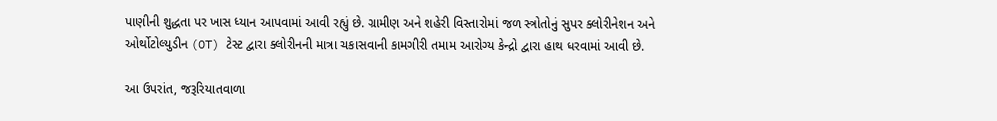પાણીની શુદ્ધતા પર ખાસ ધ્યાન આપવામાં આવી રહ્યું છે. ગ્રામીણ અને શહેરી વિસ્તારોમાં જળ સ્ત્રોતોનું સુપર ક્લોરીનેશન અને ઓર્થોટોલ્યુડીન (OT) ટેસ્ટ દ્વારા ક્લોરીનની માત્રા ચકાસવાની કામગીરી તમામ આરોગ્ય કેન્દ્રો દ્વારા હાથ ધરવામાં આવી છે.

આ ઉપરાંત, જરૂરિયાતવાળા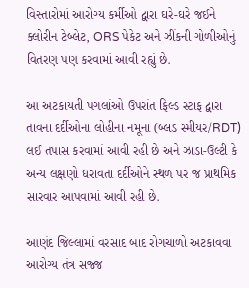વિસ્તારોમાં આરોગ્ય કર્મીઓ દ્વારા ઘરે-ઘરે જઈને ક્લોરીન ટેબ્લેટ, ORS પેકેટ અને ઝીંકની ગોળીઓનું વિતરણ પણ કરવામાં આવી રહ્યું છે.

આ અટકાયતી પગલાંઓ ઉપરાંત ફિલ્ડ સ્ટાફ દ્વારા તાવના દર્દીઓના લોહીના નમૂના (બ્લડ સ્મીયર/RDT) લઈ તપાસ કરવામાં આવી રહી છે અને ઝાડા-ઉલ્ટી કે અન્ય લક્ષણો ધરાવતા દર્દીઓને સ્થળ પર જ પ્રાથમિક સારવાર આપવામાં આવી રહી છે.

આણંદ જિલ્લામાં વરસાદ બાદ રોગચાળો અટકાવવા આરોગ્ય તંત્ર સજ્જ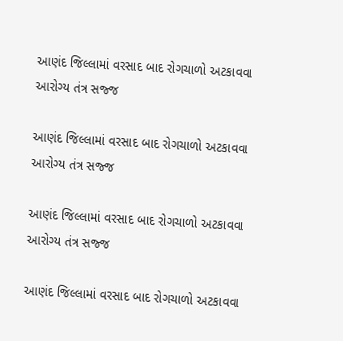આણંદ જિલ્લામાં વરસાદ બાદ રોગચાળો અટકાવવા આરોગ્ય તંત્ર સજ્જ

આણંદ જિલ્લામાં વરસાદ બાદ રોગચાળો અટકાવવા આરોગ્ય તંત્ર સજ્જ

આણંદ જિલ્લામાં વરસાદ બાદ રોગચાળો અટકાવવા આરોગ્ય તંત્ર સજ્જ

આણંદ જિલ્લામાં વરસાદ બાદ રોગચાળો અટકાવવા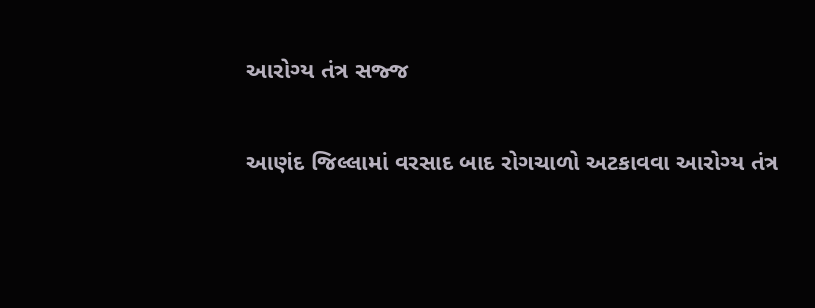આરોગ્ય તંત્ર સજ્જ

આણંદ જિલ્લામાં વરસાદ બાદ રોગચાળો અટકાવવા આરોગ્ય તંત્ર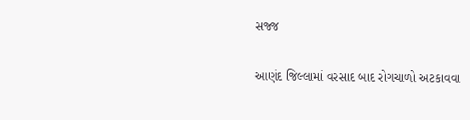સજ્જ

આણંદ જિલ્લામાં વરસાદ બાદ રોગચાળો અટકાવવા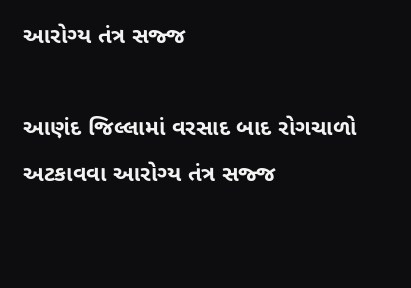આરોગ્ય તંત્ર સજ્જ

આણંદ જિલ્લામાં વરસાદ બાદ રોગચાળો અટકાવવા આરોગ્ય તંત્ર સજ્જ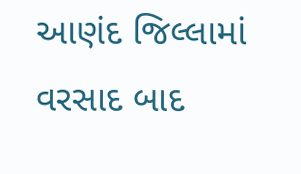આણંદ જિલ્લામાં વરસાદ બાદ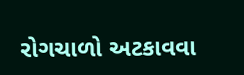રોગચાળો અટકાવવા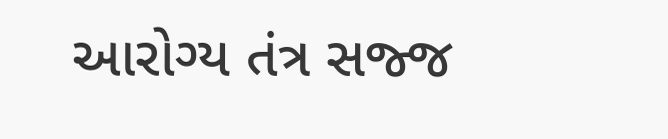આરોગ્ય તંત્ર સજ્જ